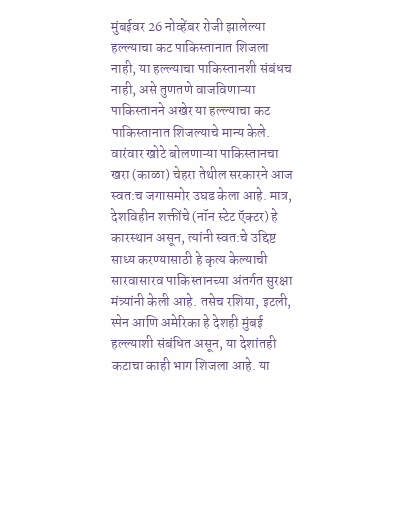मुंबईवर 26 नोव्हेंबर रोजी झालेल्या हल्ल्याचा कट पाकिस्तानात शिजला नाही, या हल्ल्याचा पाकिस्तानशी संबंधच नाही, असे तुणतणे वाजविणाऱ्या पाकिस्तानने अखेर या हल्ल्याचा कट पाकिस्तानात शिजल्याचे मान्य केले. वारंवार खोटे बोलणाऱ्या पाकिस्तानचा खरा (काळा) चेहरा तेथील सरकारने आज स्वत:च जगासमोर उघड केला आहे. मात्र, देशविहीन शक्तींचे (नॉन स्टेट ऍक्टर) हे कारस्थान असून, त्यांनी स्वत:चे उद्दिष्ट साध्य करण्यासाठी हे कृत्य केल्याची सारवासारव पाकिस्तानच्या अंतर्गत सुरक्षा मंत्र्यांनी केली आहे. तसेच रशिया, इटली, स्पेन आणि अमेरिका हे देशही मुंबई हल्ल्याशी संबंधित असून, या देशांतही कटाचा काही भाग शिजला आहे. या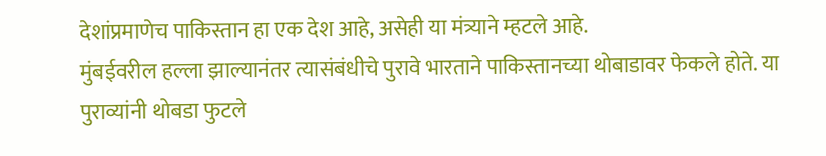देशांप्रमाणेच पाकिस्तान हा एक देश आहे, असेही या मंत्र्याने म्हटले आहे.
मुंबईवरील हल्ला झाल्यानंतर त्यासंबंधीचे पुरावे भारताने पाकिस्तानच्या थोबाडावर फेकले होते. या पुराव्यांनी थोबडा फुटले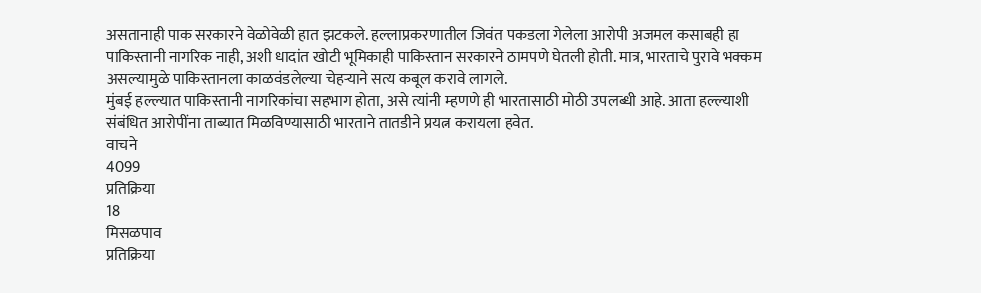असतानाही पाक सरकारने वेळोवेळी हात झटकले. हल्लाप्रकरणातील जिवंत पकडला गेलेला आरोपी अजमल कसाबही हा पाकिस्तानी नागरिक नाही, अशी धादांत खोटी भूमिकाही पाकिस्तान सरकारने ठामपणे घेतली होती. मात्र, भारताचे पुरावे भक्कम असल्यामुळे पाकिस्तानला काळवंडलेल्या चेहऱ्याने सत्य कबूल करावे लागले.
मुंबई हल्ल्यात पाकिस्तानी नागरिकांचा सहभाग होता, असे त्यांनी म्हणणे ही भारतासाठी मोठी उपलब्धी आहे. आता हल्ल्याशी संबंधित आरोपींना ताब्यात मिळविण्यासाठी भारताने तातडीने प्रयत्न करायला हवेत.
वाचने
4099
प्रतिक्रिया
18
मिसळपाव
प्रतिक्रिया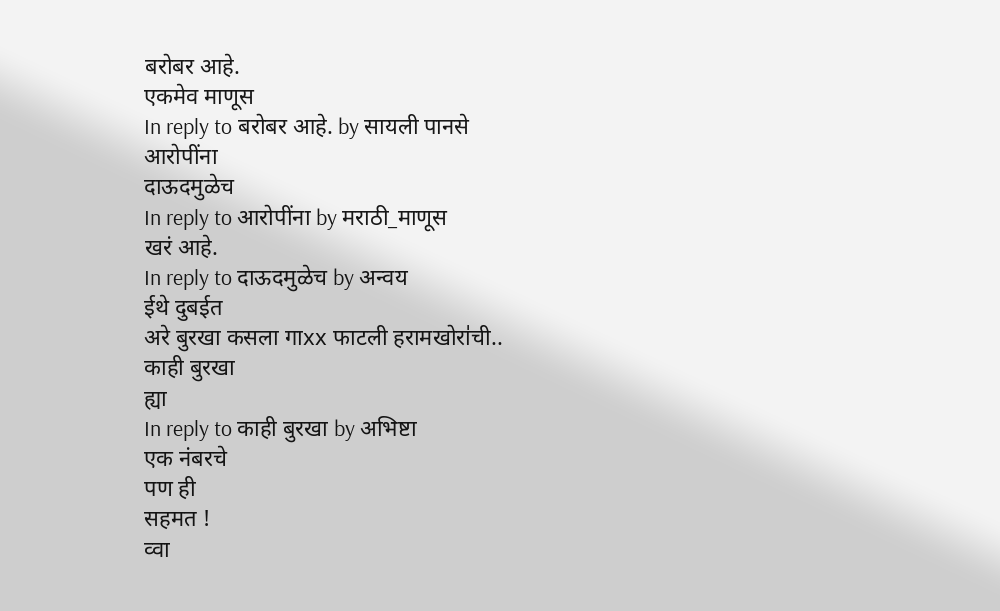बरोबर आहे.
एकमेव माणूस
In reply to बरोबर आहे. by सायली पानसे
आरोपींना
दाऊदमुळेच
In reply to आरोपींना by मराठी_माणूस
खरं आहे.
In reply to दाऊदमुळेच by अन्वय
ईथे दुबईत
अरे बुरखा कसला गाxx फाटली हरामखोरा॑ची..
काही बुरखा
ह्या
In reply to काही बुरखा by अभिष्टा
एक नंबरचे
पण ही
सहमत !
व्वा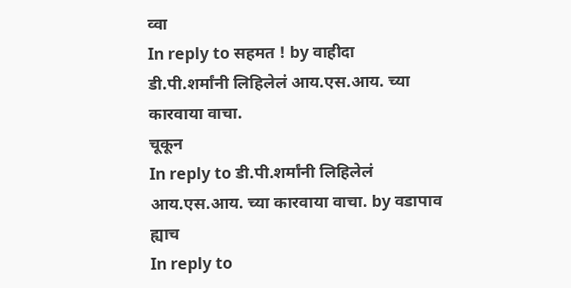व्वा
In reply to सहमत ! by वाहीदा
डी.पी.शर्मांनी लिहिलेलं आय.एस.आय. च्या कारवाया वाचा.
चूकून
In reply to डी.पी.शर्मांनी लिहिलेलं आय.एस.आय. च्या कारवाया वाचा. by वडापाव
ह्याच
In reply to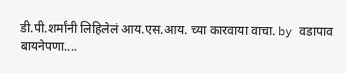डी.पी.शर्मांनी लिहिलेलं आय.एस.आय. च्या कारवाया वाचा. by वडापाव
बायनेपणा....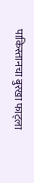पाकिस्तानचा बुरखा फाट्ला